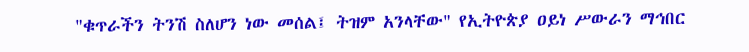"ቁጥራችን ትንሽ ስለሆን ነው መሰል፤ ትዝም አንላቸው" የኢትዮጵያ ዐይነ ሥውራን ማኅበር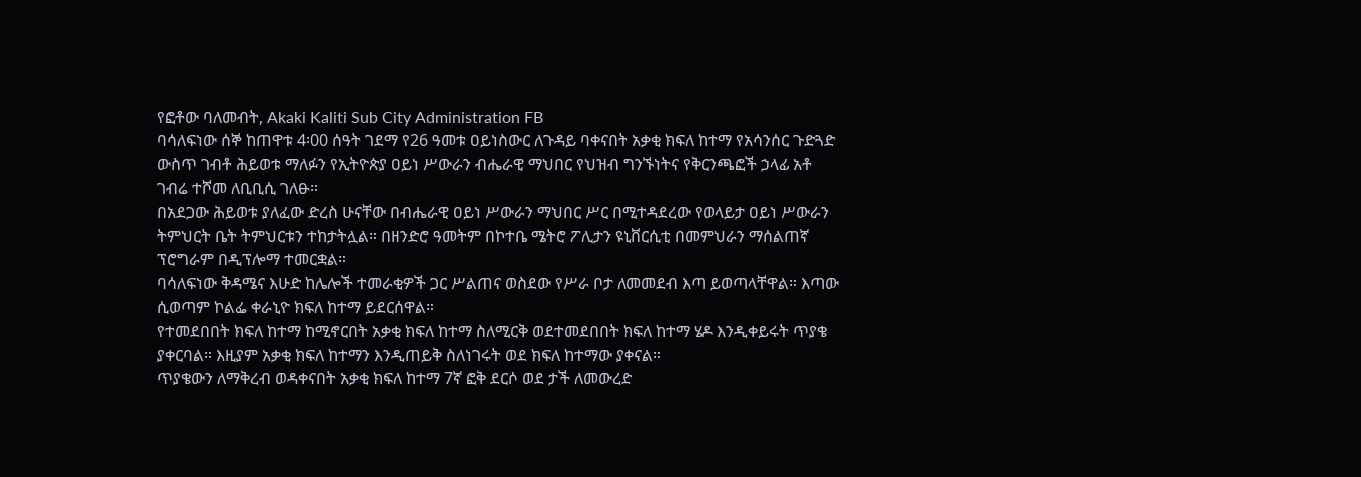የፎቶው ባለመብት, Akaki Kaliti Sub City Administration FB
ባሳለፍነው ሰኞ ከጠዋቱ 4፡00 ሰዓት ገደማ የ26 ዓመቱ ዐይነስውር ለጉዳይ ባቀናበት አቃቂ ክፍለ ከተማ የአሳንሰር ጉድጓድ ውስጥ ገብቶ ሕይወቱ ማለፉን የኢትዮጵያ ዐይነ ሥውራን ብሔራዊ ማህበር የህዝብ ግንኙነትና የቅርንጫፎች ኃላፊ አቶ ገብሬ ተሾመ ለቢቢሲ ገለፁ።
በአደጋው ሕይወቱ ያለፈው ድረስ ሁናቸው በብሔራዊ ዐይነ ሥውራን ማህበር ሥር በሚተዳደረው የወላይታ ዐይነ ሥውራን ትምህርት ቤት ትምህርቱን ተከታትሏል። በዘንድሮ ዓመትም በኮተቤ ሜትሮ ፖሊታን ዩኒቨርሲቲ በመምህራን ማሰልጠኛ ፕሮግራም በዲፕሎማ ተመርቋል።
ባሳለፍነው ቅዳሜና እሁድ ከሌሎች ተመራቂዎች ጋር ሥልጠና ወስደው የሥራ ቦታ ለመመደብ እጣ ይወጣላቸዋል። እጣው ሲወጣም ኮልፌ ቀራኒዮ ክፍለ ከተማ ይደርሰዋል።
የተመደበበት ክፍለ ከተማ ከሚኖርበት አቃቂ ክፍለ ከተማ ስለሚርቅ ወደተመደበበት ክፍለ ከተማ ሄዶ እንዲቀይሩት ጥያቄ ያቀርባል። እዚያም አቃቂ ክፍለ ከተማን እንዲጠይቅ ስለነገሩት ወደ ክፍለ ከተማው ያቀናል።
ጥያቄውን ለማቅረብ ወዳቀናበት አቃቂ ክፍለ ከተማ 7ኛ ፎቅ ደርሶ ወደ ታች ለመውረድ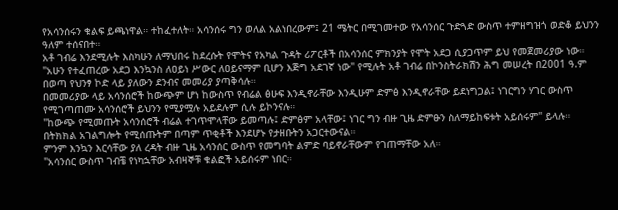የአሳንሰሩን ቁልፍ ይጫነዋል። ተከፈተለት። አሳንሰሩ ግን ወለል አልነበረውም፤ 21 ሜትር በሚገመተው የአሳንሰር ጉድጓድ ውስጥ ተምዘግዝጎ ወድቆ ይህንን ዓለም ተሰናበተ።
አቶ ገብሬ እንደሚሉት እስካሁን ለማህበሩ ከደረሱት የሞትና የአካል ጉዳት ሪፖርቶች በአሳንሰር ምክንያት የሞት አደጋ ሲያጋጥም ይህ የመጀመሪያው ነው።
"አሁን የተፈጠረው አደጋ እንኳንስ ለዐይነ ሥውር ለዐይናማም ቢሆን እጅግ አደገኛ ነው" የሚሉት አቶ ገብሬ በኮንስትራክሽን ሕግ መሠረት በ2001 ዓ.ም በወጣ የህንፃ ኮድ ላይ ያለውን ደንብና መመሪያ ያጣቅሳሉ።
በመመሪያው ላይ አሳንሰሮች ከውጭም ሆነ ከውስጥ የብሬል ፅሁፍ እንዲኖራቸው እንዲሁም ድምፅ እንዲኖራቸው ይደነግጋል፤ ነገርግን ሃገር ውስጥ የሚገጣጠሙ አሳንሰሮች ይህንን የሚያሟሉ አይደሉም ሲሉ ይኮንናሉ።
"ከውጭ የሚመጡት አሳንሰሮች ብሬል ተገጥሞላቸው ይመጣሉ፤ ድምፅም አላቸው፤ ነገር ግን ብዙ ጊዜ ድምፁን ስለማይከፍቱት አይሰሩም" ይላሉ። በትክክል አገልግሎት የሚሰጡትም በጣም ጥቂቶች እንደሆኑ የታዘቡትን አጋርተውናል።
ምንም እንኳን እርሳቸው ያለ ረዳት ብዙ ጊዜ አሳንሰር ውስጥ የመግባት ልምድ ባይኖራቸውም የገጠማቸው አለ።
"አሳንሰር ውስጥ ገብቼ የነካኋቸው አብዛኞቹ ቁልፎች አይሰሩም ነበር።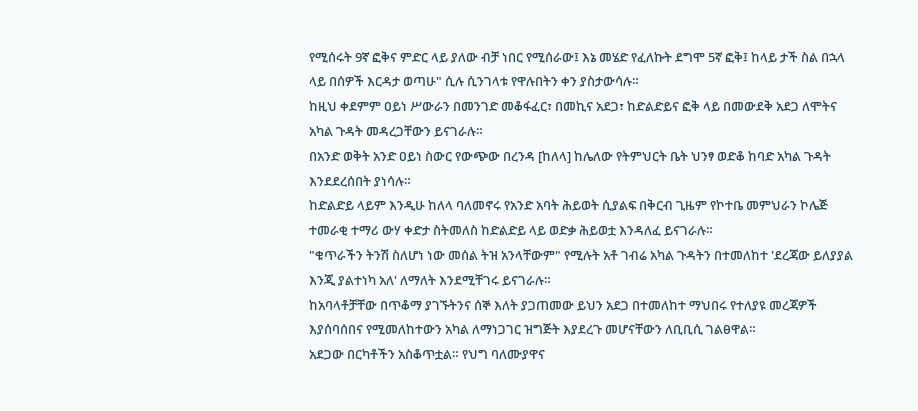የሚሰሩት 9ኛ ፎቅና ምድር ላይ ያለው ብቻ ነበር የሚሰራው፤ እኔ መሄድ የፈለኩት ደግሞ 5ኛ ፎቅ፤ ከላይ ታች ስል በኋላ ላይ በሰዎች እርዳታ ወጣሁ" ሲሉ ሲንገላቱ የዋሉበትን ቀን ያስታውሳሉ።
ከዚህ ቀደምም ዐይነ ሥውራን በመንገድ መቆፋፈር፣ በመኪና አደጋ፣ ከድልድይና ፎቅ ላይ በመውደቅ አደጋ ለሞትና አካል ጉዳት መዳረጋቸውን ይናገራሉ።
በአንድ ወቅት አንድ ዐይነ ስውር የውጭው በረንዳ [ከለላ] ከሌለው የትምህርት ቤት ህንፃ ወድቆ ከባድ አካል ጉዳት እንደደረሰበት ያነሳሉ።
ከድልድይ ላይም እንዲሁ ከለላ ባለመኖሩ የአንድ አባት ሕይወት ሲያልፍ በቅርብ ጊዜም የኮተቤ መምህራን ኮሌጅ ተመራቂ ተማሪ ውሃ ቀድታ ስትመለስ ከድልድይ ላይ ወድቃ ሕይወቷ እንዳለፈ ይናገራሉ።
"ቁጥራችን ትንሽ ስለሆነ ነው መሰል ትዝ አንላቸውም" የሚሉት አቶ ገብሬ አካል ጉዳትን በተመለከተ 'ደረጃው ይለያያል እንጂ ያልተነካ አለ' ለማለት እንደሚቸገሩ ይናገራሉ።
ከአባላቶቻቸው በጥቆማ ያገኙትንና ሰኞ እለት ያጋጠመው ይህን አደጋ በተመለከተ ማህበሩ የተለያዩ መረጃዎች እያሰባሰበና የሚመለከተውን አካል ለማነጋገር ዝግጅት እያደረጉ መሆናቸውን ለቢቢሲ ገልፀዋል።
አደጋው በርካቶችን አስቆጥቷል። የህግ ባለሙያዋና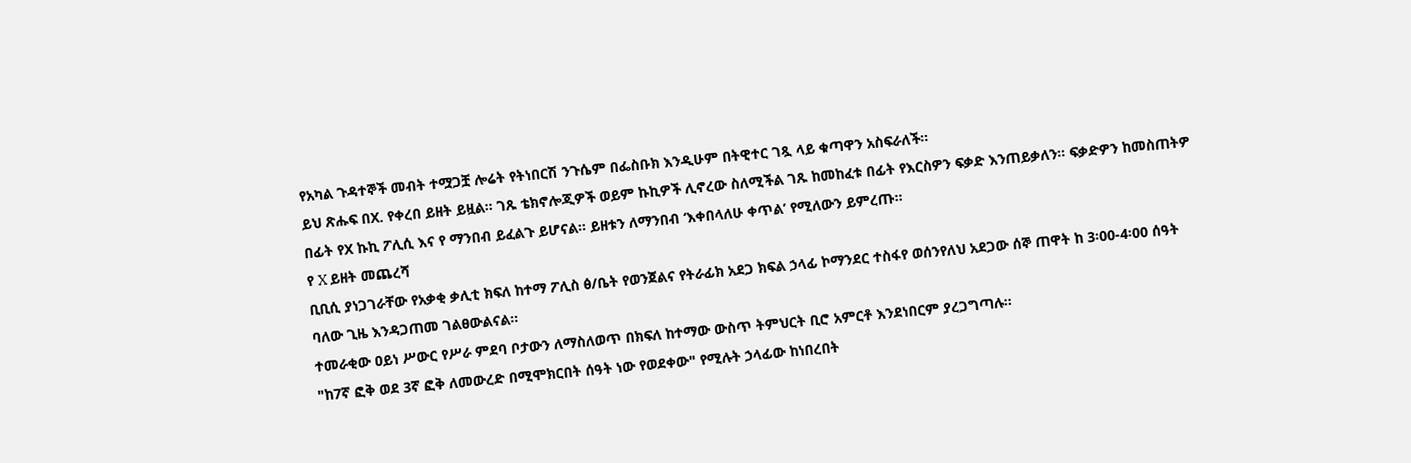የአካል ጉዳተኞች መብት ተሟጋቿ ሎሬት የትነበርሽ ንጉሴም በፌስቡክ እንዲሁም በትዊተር ገጿ ላይ ቁጣዋን አስፍራለች።
ይህ ጽሑፍ በX. የቀረበ ይዘት ይዟል። ገጹ ቴክኖሎጂዎች ወይም ኩኪዎች ሊኖረው ስለሚችል ገጹ ከመከፈቱ በፊት የእርስዎን ፍቃድ እንጠይቃለን። ፍቃድዎን ከመስጠትዎ በፊት የX ኩኪ ፖሊሲ እና የ ማንበብ ይፈልጉ ይሆናል። ይዘቱን ለማንበብ ‘እቀበላለሁ ቀጥል’ የሚለውን ይምረጡ።
የ X ይዘት መጨረሻ
ቢቢሲ ያነጋገራቸው የአቃቂ ቃሊቲ ክፍለ ከተማ ፖሊስ ፅ/ቤት የወንጀልና የትራፊክ አደጋ ክፍል ኃላፊ ኮማንደር ተስፋየ ወሰንየለህ አደጋው ሰኞ ጠዋት ከ 3፡00-4፡00 ሰዓት ባለው ጊዜ እንዳጋጠመ ገልፀውልናል።
ተመራቂው ዐይነ ሥውር የሥራ ምደባ ቦታውን ለማስለወጥ በክፍለ ከተማው ውስጥ ትምህርት ቢሮ አምርቶ እንደነበርም ያረጋግጣሉ።
"ከ7ኛ ፎቅ ወደ 3ኛ ፎቅ ለመውረድ በሚሞክርበት ሰዓት ነው የወደቀው" የሚሉት ኃላፊው ከነበረበት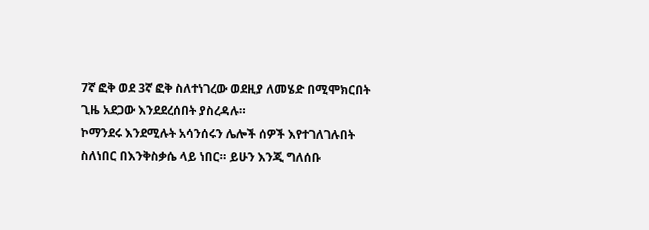7ኛ ፎቅ ወደ 3ኛ ፎቅ ስለተነገረው ወደዚያ ለመሄድ በሚሞክርበት ጊዜ አደጋው እንደደረሰበት ያስረዳሉ።
ኮማንደሩ እንደሚሉት አሳንሰሩን ሌሎች ሰዎች እየተገለገሉበት ስለነበር በእንቅስቃሴ ላይ ነበር። ይሁን እንጂ ግለሰቡ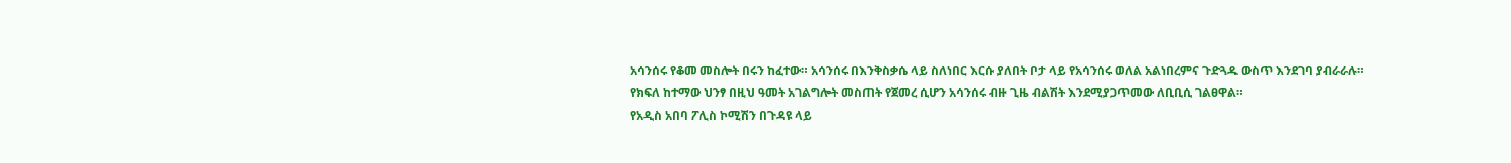አሳንሰሩ የቆመ መስሎት በሩን ከፈተው። አሳንሰሩ በእንቅስቃሴ ላይ ስለነበር እርሱ ያለበት ቦታ ላይ የአሳንሰሩ ወለል አልነበረምና ጉድጓዱ ውስጥ እንደገባ ያብራራሉ።
የክፍለ ከተማው ህንፃ በዚህ ዓመት አገልግሎት መስጠት የጀመረ ሲሆን አሳንሰሩ ብዙ ጊዜ ብልሽት እንደሚያጋጥመው ለቢቢሲ ገልፀዋል።
የአዲስ አበባ ፖሊስ ኮሚሽን በጉዳዩ ላይ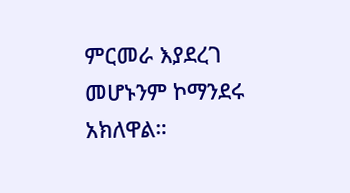ምርመራ እያደረገ መሆኑንም ኮማንደሩ አክለዋል።